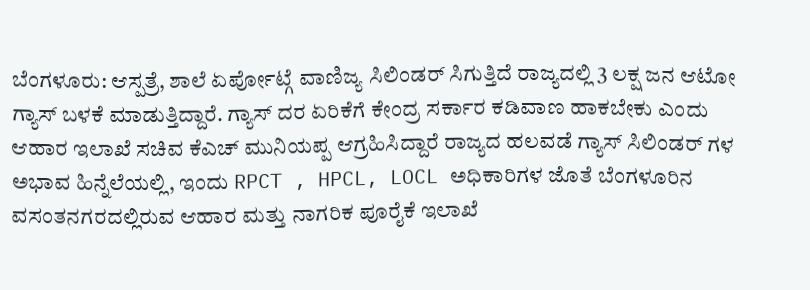ಬೆಂಗಳೂರು: ಆಸ್ಪತ್ರೆ, ಶಾಲೆ ಏರ್ಪೋಟ್ಗೆ ವಾಣಿಜ್ಯ ಸಿಲಿಂಡರ್ ಸಿಗುತ್ತಿದೆ ರಾಜ್ಯದಲ್ಲಿ 3 ಲಕ್ಷ ಜನ ಆಟೋ ಗ್ಯಾಸ್ ಬಳಕೆ ಮಾಡುತ್ತಿದ್ದಾರೆ. ಗ್ಯಾಸ್ ದರ ಏರಿಕೆಗೆ ಕೇಂದ್ರ ಸರ್ಕಾರ ಕಡಿವಾಣ ಹಾಕಬೇಕು ಎಂದು ಆಹಾರ ಇಲಾಖೆ ಸಚಿವ ಕೆಎಚ್ ಮುನಿಯಪ್ಪ ಆಗ್ರಹಿಸಿದ್ದಾರೆ ರಾಜ್ಯದ ಹಲವಡೆ ಗ್ಯಾಸ್ ಸಿಲಿಂಡರ್ ಗಳ ಅಭಾವ ಹಿನ್ನೆಲೆಯಲ್ಲಿ, ಇಂದು RPCT , HPCL, LOCL ಅಧಿಕಾರಿಗಳ ಜೊತೆ ಬೆಂಗಳೂರಿನ ವಸಂತನಗರದಲ್ಲಿರುವ ಆಹಾರ ಮತ್ತು ನಾಗರಿಕ ಪೂರೈಕೆ ಇಲಾಖೆ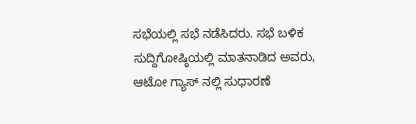ಸಭೆಯಲ್ಲಿ ಸಭೆ ನಡೆಸಿದರು. ಸಭೆ ಬಳಿಕ ಸುದ್ದಿಗೋಷ್ಠಿಯಲ್ಲಿ ಮಾತನಾಡಿದ ಅವರು, ಆಟೋ ಗ್ಯಾಸ್ ನಲ್ಲಿ ಸುಧಾರಣೆ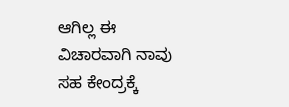ಆಗಿಲ್ಲ ಈ ವಿಚಾರವಾಗಿ ನಾವು ಸಹ ಕೇಂದ್ರಕ್ಕೆ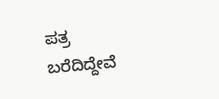ಪತ್ರ ಬರೆದಿದ್ದೇವೆ